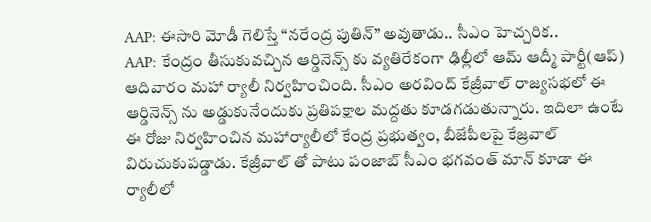AAP: ఈసారి మోడీ గెలిస్తే “నరేంద్ర పుతిన్” అవుతాడు.. సీఎం హెచ్చరిక..
AAP: కేంద్రం తీసుకువచ్చిన ఆర్డినెన్స్ కు వ్యతిరేకంగా ఢిల్లీలో ఆమ్ ఆద్మీ పార్టీ(ఆప్) ఆదివారం మహా ర్యాలీ నిర్వహించింది. సీఎం అరవింద్ కేజ్రీవాల్ రాజ్యసభలో ఈ ఆర్డినెన్స్ ను అడ్డుకునేందుకు ప్రతిపక్షాల మద్దతు కూడగడుతున్నారు. ఇదిలా ఉంటే ఈ రోజు నిర్వహించిన మహార్యాలీలో కేంద్ర ప్రభుత్వం, బీజేపీలపై కేజ్రవాల్ విరుచుకుపడ్డాడు. కేజ్రీవాల్ తో పాటు పంజాబ్ సీఎం భగవంత్ మాన్ కూడా ఈ ర్యాలీలో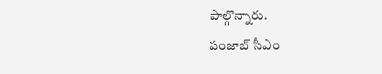పాల్గొన్నారు.
పంజాబ్ సీఎం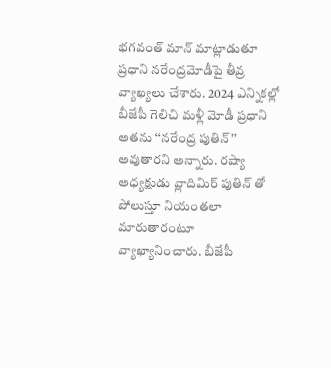భగవంత్ మాన్ మాట్లాడుతూ ప్రధాని నరేంద్రమోడీపై తీవ్ర వ్యాఖ్యలు చేశారు. 2024 ఎన్నికల్లో బీజేపీ గెలిచి మళ్లీ మోడీ ప్రధాని అతను ‘‘నరేంద్ర పుతిన్’’ అవుతారని అన్నారు. రష్యా అధ్యక్షుడు వ్లాదిమిర్ పుతిన్ తో పోలుస్తూ నియంతలా మారుతారంటూ వ్యాఖ్యానించారు. బీజేపీ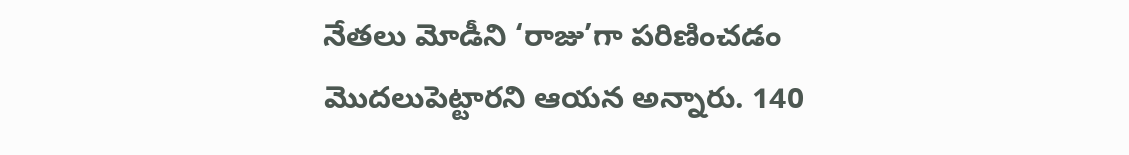నేతలు మోడీని ‘రాజు’గా పరిణించడం మొదలుపెట్టారని ఆయన అన్నారు. 140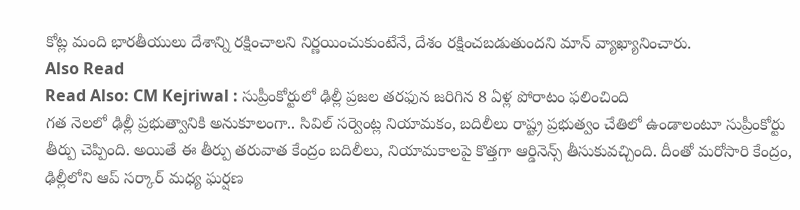కోట్ల మంది భారతీయులు దేశాన్ని రక్షించాలని నిర్ణయించుకుంటేనే, దేశం రక్షించబడుతుందని మాన్ వ్యాఖ్యానించారు.
Also Read
Read Also: CM Kejriwal : సుప్రీంకోర్టులో ఢిల్లీ ప్రజల తరఫున జరిగిన 8 ఏళ్ల పోరాటం ఫలించింది
గత నెలలో ఢిల్లీ ప్రభుత్వానికి అనుకూలంగా.. సివిల్ సర్వెంట్ల నియామకం, బదిలీలు రాష్ట్ర ప్రభుత్వం చేతిలో ఉండాలంటూ సుప్రీంకోర్టు తీర్పు చెప్పింది. అయితే ఈ తీర్పు తరువాత కేంద్రం బదిలీలు, నియామకాలపై కొత్తగా ఆర్డినెన్స్ తీసుకువచ్చింది. దీంతో మరోసారి కేంద్రం, ఢిల్లీలోని ఆప్ సర్కార్ మధ్య ఘర్షణ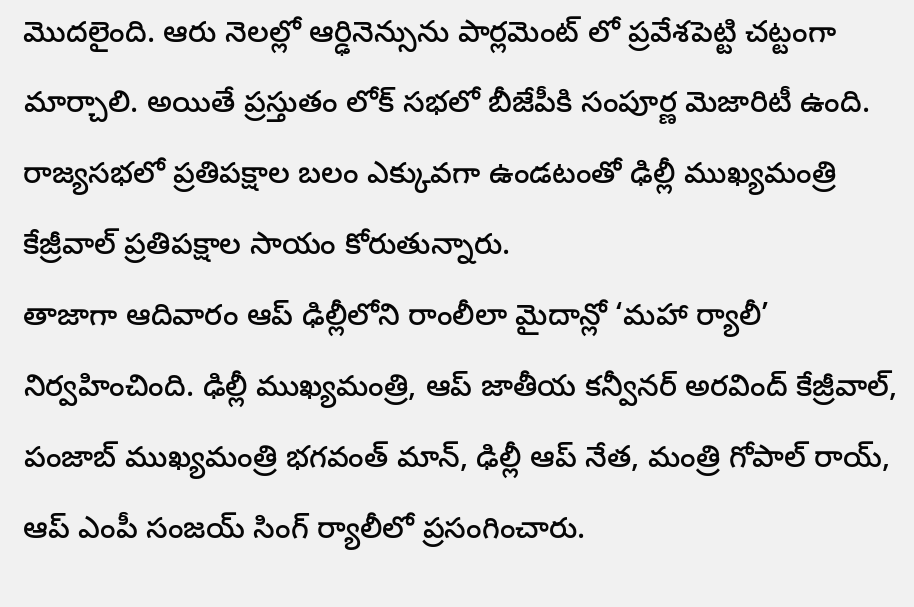మొదలైంది. ఆరు నెలల్లో ఆర్ఢినెన్సును పార్లమెంట్ లో ప్రవేశపెట్టి చట్టంగా మార్చాలి. అయితే ప్రస్తుతం లోక్ సభలో బీజేపీకి సంపూర్ణ మెజారిటీ ఉంది. రాజ్యసభలో ప్రతిపక్షాల బలం ఎక్కువగా ఉండటంతో ఢిల్లీ ముఖ్యమంత్రి కేజ్రీవాల్ ప్రతిపక్షాల సాయం కోరుతున్నారు.
తాజాగా ఆదివారం ఆప్ ఢిల్లీలోని రాంలీలా మైదాన్లో ‘మహా ర్యాలీ’ నిర్వహించింది. ఢిల్లీ ముఖ్యమంత్రి, ఆప్ జాతీయ కన్వీనర్ అరవింద్ కేజ్రీవాల్, పంజాబ్ ముఖ్యమంత్రి భగవంత్ మాన్, ఢిల్లీ ఆప్ నేత, మంత్రి గోపాల్ రాయ్, ఆప్ ఎంపీ సంజయ్ సింగ్ ర్యాలీలో ప్రసంగించారు.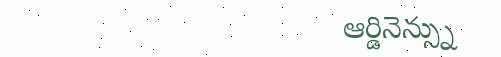ఆర్డినెన్స్ను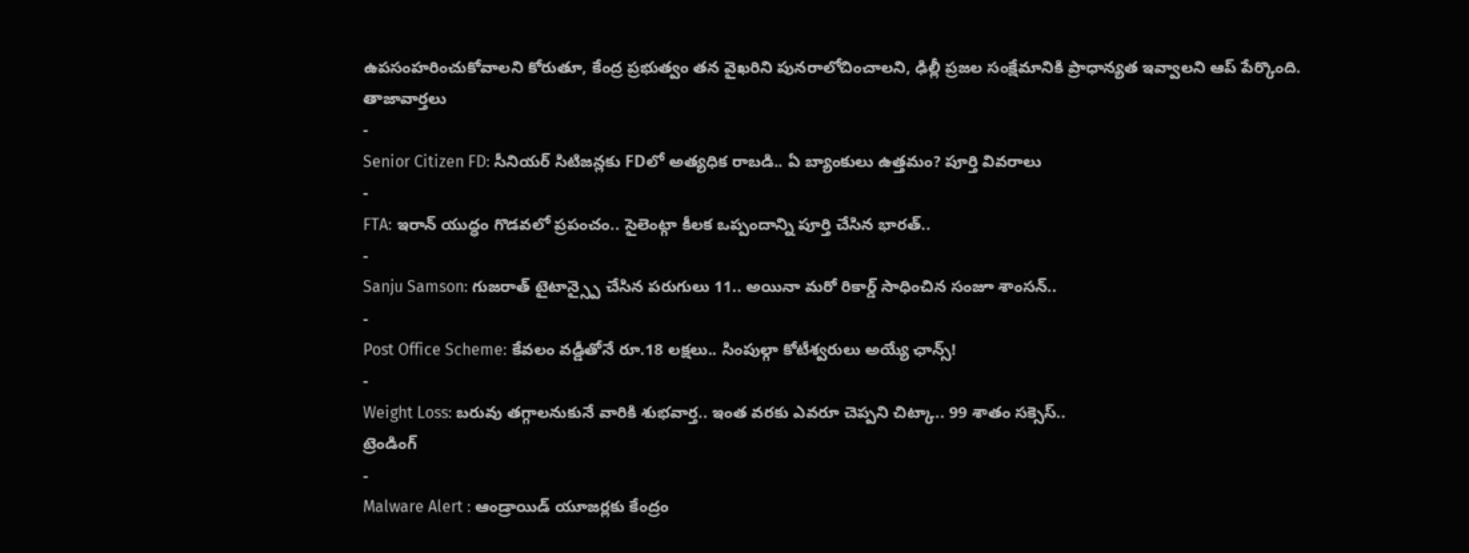ఉపసంహరించుకోవాలని కోరుతూ, కేంద్ర ప్రభుత్వం తన వైఖరిని పునరాలోచించాలని, ఢిల్లీ ప్రజల సంక్షేమానికి ప్రాధాన్యత ఇవ్వాలని ఆప్ పేర్కొంది.
తాజావార్తలు
-
Senior Citizen FD: సీనియర్ సిటిజన్లకు FDలో అత్యధిక రాబడి.. ఏ బ్యాంకులు ఉత్తమం? పూర్తి వివరాలు
-
FTA: ఇరాన్ యుద్ధం గొడవలో ప్రపంచం.. సైలెంట్గా కీలక ఒప్పందాన్ని పూర్తి చేసిన భారత్..
-
Sanju Samson: గుజరాత్ టైటాన్స్పై చేసిన పరుగులు 11.. అయినా మరో రికార్డ్ సాధించిన సంజూ శాంసన్..
-
Post Office Scheme: కేవలం వడ్డీతోనే రూ.18 లక్షలు.. సింపుల్గా కోటీశ్వరులు అయ్యే ఛాన్స్!
-
Weight Loss: బరువు తగ్గాలనుకునే వారికి శుభవార్త.. ఇంత వరకు ఎవరూ చెప్పని చిట్కా.. 99 శాతం సక్సెస్..
ట్రెండింగ్
-
Malware Alert : ఆండ్రాయిడ్ యూజర్లకు కేంద్రం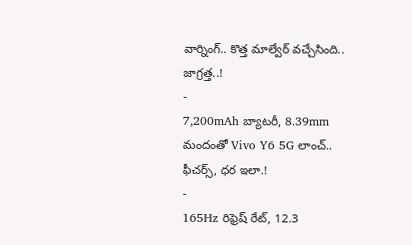వార్నింగ్.. కొత్త మాల్వేర్ వచ్చేసింది.. జాగ్రత్త..!
-
7,200mAh బ్యాటరీ, 8.39mm మందంతో Vivo Y6 5G లాంచ్.. ఫీచర్స్, ధర ఇలా.!
-
165Hz రిఫ్రెష్ రేట్, 12.3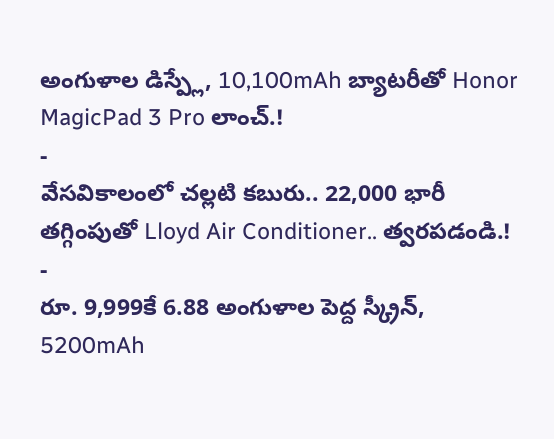అంగుళాల డిస్ప్లే, 10,100mAh బ్యాటరీతో Honor MagicPad 3 Pro లాంచ్.!
-
వేసవికాలంలో చల్లటి కబురు.. 22,000 భారీ తగ్గింపుతో Lloyd Air Conditioner.. త్వరపడండి.!
-
రూ. 9,999కే 6.88 అంగుళాల పెద్ద స్క్రీన్, 5200mAh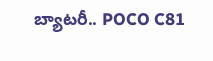బ్యాటరీ.. POCO C81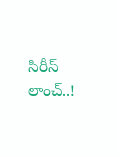సిరీస్ లాంచ్..!